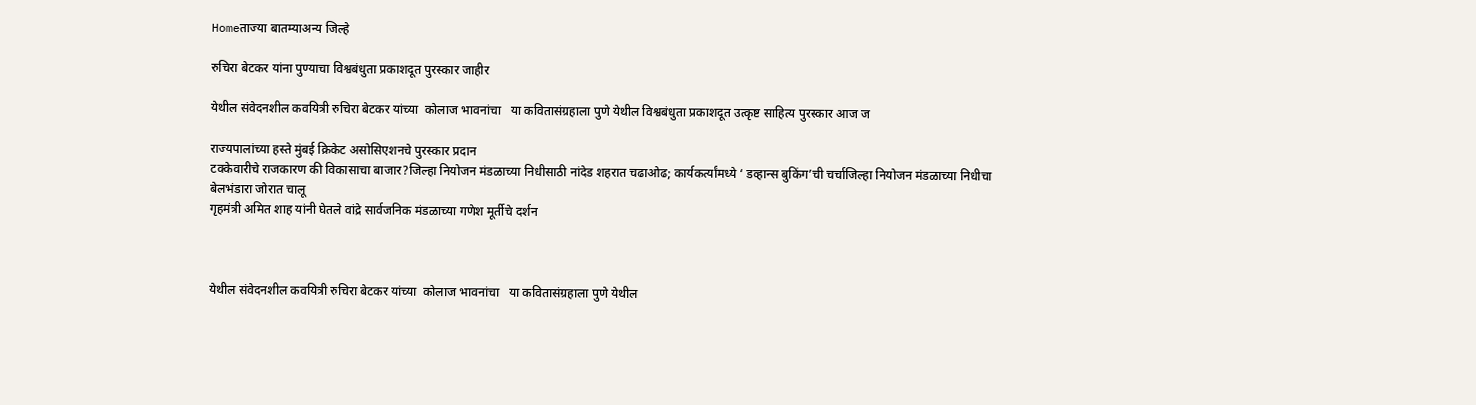Homeताज्या बातम्याअन्य जिल्हे

रुचिरा बेटकर यांना पुण्याचा विश्वबंधुता प्रकाशदूत पुरस्कार जाहीर

येथील संवेदनशील कवयित्री रुचिरा बेटकर यांच्या  कोलाज भावनांचा   या कवितासंग्रहाला पुणे येथील विश्वबंधुता प्रकाशदूत उत्कृष्ट साहित्य पुरस्कार आज ज

राज्यपालांच्या हस्ते मुंबई क्रिकेट असोसिएशनचे पुरस्कार प्रदान
टक्केवारीचे राजकारण की विकासाचा बाजार?जिल्हा नियोजन मंडळाच्या निधीसाठी नांदेड शहरात चढाओढ; कार्यकर्त्यांमध्ये ‘ डव्हान्स बुकिंग’ची चर्चाजिल्हा नियोजन मंडळाच्या निधीचा बेलभंडारा जोरात चालू
गृहमंत्री अमित शाह यांनी घेतले वांद्रे सार्वजनिक मंडळाच्या गणेश मूर्तीचे दर्शन



येथील संवेदनशील कवयित्री रुचिरा बेटकर यांच्या  कोलाज भावनांचा   या कवितासंग्रहाला पुणे येथील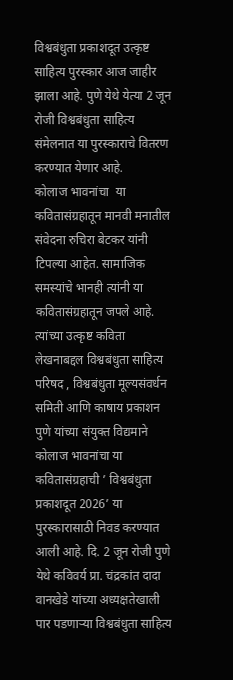विश्वबंधुता प्रकाशदूत उत्कृष्ट साहित्य पुरस्कार आज जाहीर झाला आहे. पुणे येथे येत्या 2 जून रोजी विश्वबंधुता साहित्य संमेलनात या पुरस्काराचे वितरण करण्यात येणार आहे.
कोलाज भावनांचा  या कवितासंग्रहातून मानवी मनातील संवेदना रुचिरा बेटकर यांनी टिपल्या आहेत. सामाजिक समस्यांचे भानही त्यांनी या कवितासंग्रहातून जपले आहे. त्यांच्या उत्कृष्ट कविता लेखनाबद्दल विश्वबंधुता साहित्य परिषद , विश्वबंधुता मूल्यसंवर्धन समिती आणि काषाय प्रकाशन पुणे यांच्या संयुक्त विद्यमाने कोलाज भावनांचा या कवितासंग्रहाची ’ विश्वबंधुता प्रकाशदूत 2026’ या पुरस्कारासाठी निवड करण्यात आली आहे. दि. 2 जून रोजी पुणे येथे कविवर्य प्रा. चंद्रकांत दादा वानखेडे यांच्या अध्यक्षतेखाली पार पडणार्‍या विश्वबंधुता साहित्य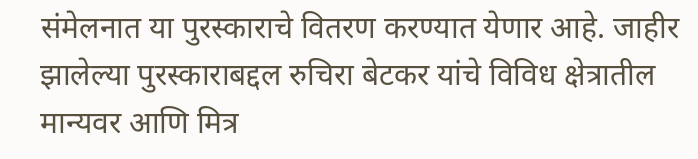संमेलनात या पुरस्काराचे वितरण करण्यात येणार आहे. जाहीर झालेल्या पुरस्काराबद्दल रुचिरा बेटकर यांचे विविध क्षेत्रातील मान्यवर आणि मित्र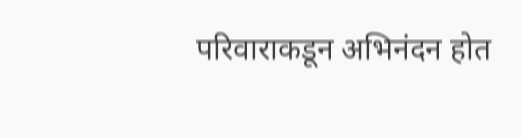परिवाराकडून अभिनंदन होत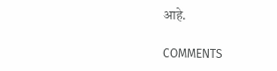आहे.

COMMENTS